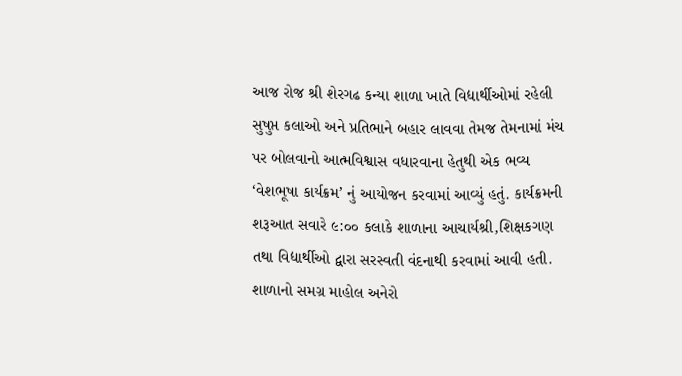આજ રોજ શ્રી શેરગઢ કન્યા શાળા ખાતે વિદ્યાર્થીઓમાં રહેલી સુષુપ્ત કલાઓ અને પ્રતિભાને બહાર લાવવા તેમજ તેમનામાં મંચ પર બોલવાનો આત્મવિશ્વાસ વધારવાના હેતુથી એક ભવ્ય ‘વેશભૂષા કાર્યક્રમ’ નું આયોજન કરવામાં આવ્યું હતું. કાર્યક્રમની શરૂઆત સવારે ૯:૦૦ કલાકે શાળાના આચાર્યશ્રી,શિક્ષકગણ તથા વિદ્યાર્થીઓ દ્વારા સરસ્વતી વંદનાથી કરવામાં આવી હતી. શાળાનો સમગ્ર માહોલ અનેરો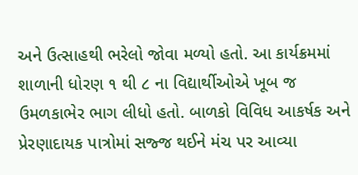અને ઉત્સાહથી ભરેલો જોવા મળ્યો હતો. આ કાર્યક્રમમાં શાળાની ધોરણ ૧ થી ૮ ના વિદ્યાર્થીઓએ ખૂબ જ ઉમળકાભેર ભાગ લીધો હતો. બાળકો વિવિધ આકર્ષક અને પ્રેરણાદાયક પાત્રોમાં સજ્જ થઈને મંચ પર આવ્યા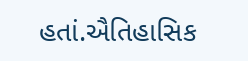હતાં.ઐતિહાસિક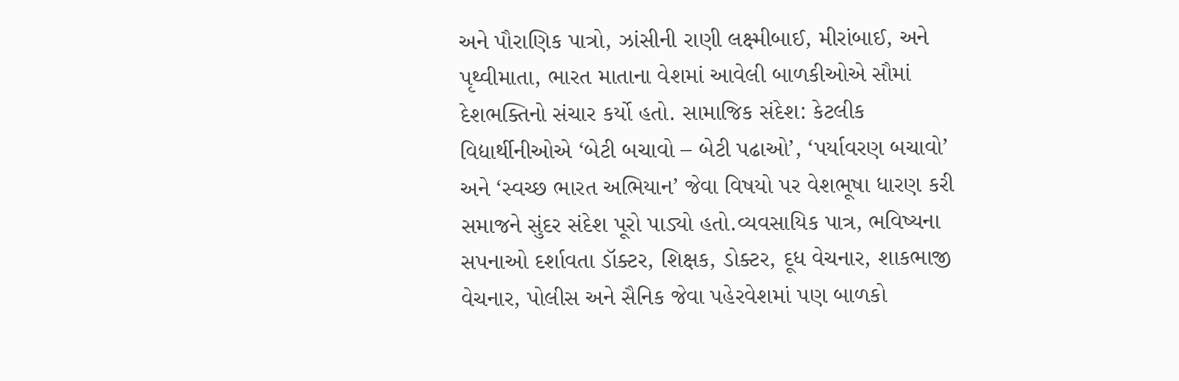અને પૌરાણિક પાત્રો, ઝાંસીની રાણી લક્ષ્મીબાઈ, મીરાંબાઈ, અને પૃથ્વીમાતા, ભારત માતાના વેશમાં આવેલી બાળકીઓએ સૌમાં દેશભક્તિનો સંચાર કર્યો હતો. સામાજિક સંદેશ: કેટલીક વિદ્યાર્થીનીઓએ ‘બેટી બચાવો – બેટી પઢાઓ’, ‘પર્યાવરણ બચાવો’ અને ‘સ્વચ્છ ભારત અભિયાન’ જેવા વિષયો પર વેશભૂષા ધારણ કરી સમાજને સુંદર સંદેશ પૂરો પાડ્યો હતો.વ્યવસાયિક પાત્ર, ભવિષ્યના સપનાઓ દર્શાવતા ડૉક્ટર, શિક્ષક, ડોક્ટર, દૂધ વેચનાર, શાકભાજી વેચનાર, પોલીસ અને સૈનિક જેવા પહેરવેશમાં પણ બાળકો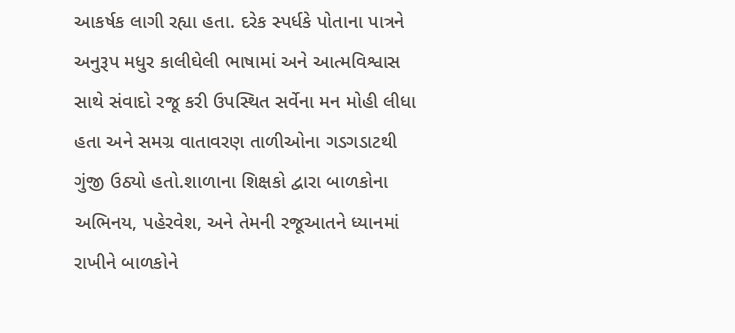આકર્ષક લાગી રહ્યા હતા. દરેક સ્પર્ધકે પોતાના પાત્રને અનુરૂપ મધુર કાલીઘેલી ભાષામાં અને આત્મવિશ્વાસ સાથે સંવાદો રજૂ કરી ઉપસ્થિત સર્વેના મન મોહી લીધા હતા અને સમગ્ર વાતાવરણ તાળીઓના ગડગડાટથી ગુંજી ઉઠ્યો હતો.શાળાના શિક્ષકો દ્વારા બાળકોના અભિનય, પહેરવેશ, અને તેમની રજૂઆતને ધ્યાનમાં રાખીને બાળકોને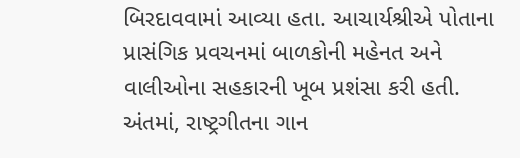બિરદાવવામાં આવ્યા હતા. આચાર્યશ્રીએ પોતાના પ્રાસંગિક પ્રવચનમાં બાળકોની મહેનત અને વાલીઓના સહકારની ખૂબ પ્રશંસા કરી હતી. અંતમાં, રાષ્ટ્રગીતના ગાન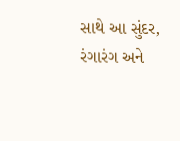સાથે આ સુંદર, રંગારંગ અને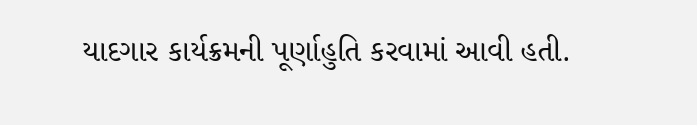યાદગાર કાર્યક્રમની પૂર્ણાહુતિ કરવામાં આવી હતી.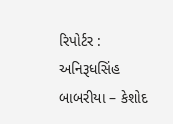રિપોર્ટર : અનિરૂધસિંહ બાબરીયા – કેશોદ